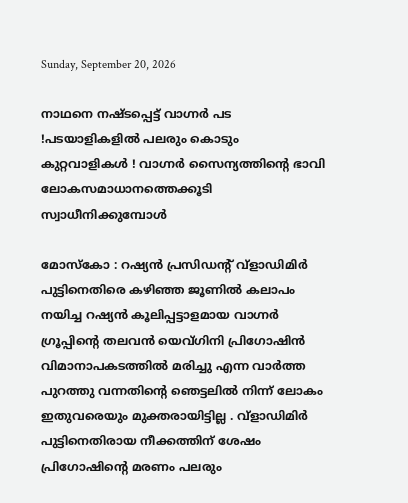Sunday, September 20, 2026

നാഥനെ നഷ്ടപ്പെട്ട് വാഗ്നർ പട !പടയാളികളിൽ പലരും കൊടും കുറ്റവാളികൾ ! വാഗ്നർ സൈന്യത്തിന്റെ ഭാവി ലോകസമാധാനത്തെക്കൂടി സ്വാധീനിക്കുമ്പോൾ

മോസ്കോ : റഷ്യൻ പ്രസിഡന്റ് വ്ളാഡിമിർ പുട്ടിനെതിരെ കഴിഞ്ഞ ജൂണിൽ കലാപം നയിച്ച റഷ്യൻ കൂലിപ്പട്ടാളമായ വാഗ്നർ ഗ്രൂപ്പിന്റെ തലവൻ യെവ്ഗിനി പ്രിഗോഷിൻ വിമാനാപകടത്തിൽ മരിച്ചു എന്ന വാർത്ത പുറത്തു വന്നതിന്റെ ഞെട്ടലിൽ നിന്ന് ലോകം ഇതുവരെയും മുക്തരായിട്ടില്ല . വ്ളാഡിമിർ പുട്ടിനെതിരായ നീക്കത്തിന് ശേഷം പ്രിഗോഷിന്റെ മരണം പലരും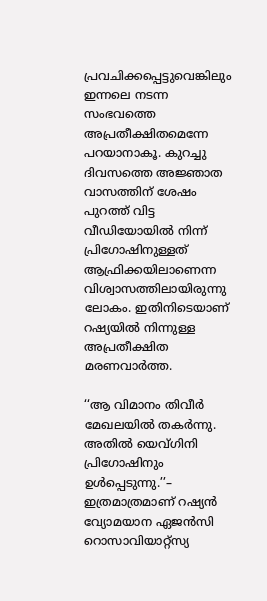പ്രവചിക്കപ്പെട്ടുവെങ്കിലും ഇന്നലെ നടന്ന സംഭവത്തെ അപ്രതീക്ഷിതമെന്നേ പറയാനാകൂ. കുറച്ചു ദിവസത്തെ അജ്ഞാത വാസത്തിന് ശേഷം പുറത്ത് വിട്ട വീഡിയോയിൽ നിന്ന് പ്രിഗോഷിനുള്ളത് ആഫ്രിക്കയിലാണെന്ന വിശ്വാസത്തിലായിരുന്നു ലോകം. ഇതിനിടെയാണ് റഷ്യയിൽ നിന്നുള്ള അപ്രതീക്ഷിത മരണവാർത്ത.

‘‘ആ വിമാനം തിവീർ മേഖലയിൽ തകർന്നു. അതില്‍ യെവ്ഗിനി പ്രിഗോഷിനും ഉൾപ്പെടുന്നു.’’– ഇത്രമാത്രമാണ് റഷ്യന്‍ വ്യോമയാന ഏജൻസി റൊസാവിയാറ്റ്സ്യ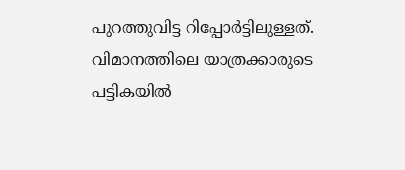പുറത്തുവിട്ട റിപ്പോർട്ടിലുള്ളത്. വിമാനത്തിലെ യാത്രക്കാരുടെ പട്ടികയിൽ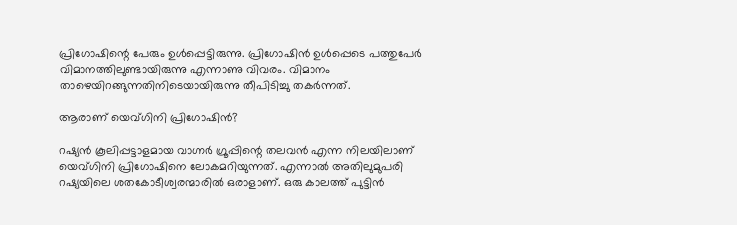പ്രിഗോഷിന്റെ പേരും ഉൾപ്പെട്ടിരുന്നു. പ്രിഗോഷിൻ ഉൾപ്പെടെ പത്തുപേർ വിമാനത്തിലുണ്ടായിരുന്നു എന്നാണു വിവരം. വിമാനം താഴെയിറങ്ങുന്നതിനിടെയായിരുന്നു തീപിടിച്ചു തകർന്നത്.

ആരാണ് യെവ്ഗിനി പ്രിഗോഷിൻ?

റഷ്യൻ കൂലിപ്പട്ടാളമായ വാഗ്നർ ഗ്രൂപ്പിന്റെ തലവൻ എന്ന നിലയിലാണ് യെവ്ഗിനി പ്രിഗോഷിനെ ലോകമറിയുന്നത്. എന്നാൽ അതിലുമുപരി റഷ്യയിലെ ശതകോടീശ്വരന്മാരിൽ ഒരാളാണ്. ഒരു കാലത്ത് പുട്ടിൻ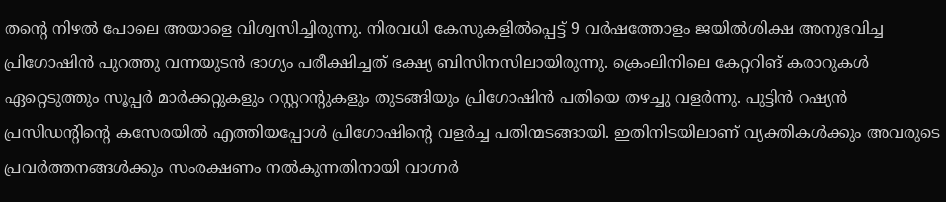തന്റെ നിഴൽ പോലെ അയാളെ വിശ്വസിച്ചിരുന്നു. നിരവധി കേസുകളിൽപ്പെട്ട് 9 വർഷത്തോളം ജയിൽശിക്ഷ അനുഭവിച്ച പ്രിഗോഷിൻ പുറത്തു വന്നയുടൻ ഭാഗ്യം പരീക്ഷിച്ചത് ഭക്ഷ്യ ബിസിനസിലായിരുന്നു. ക്രെംലിനിലെ കേറ്ററിങ് കരാറുകൾ ഏറ്റെടുത്തും സൂപ്പർ മാർക്കറ്റുകളും റസ്റ്ററന്റുകളും തുടങ്ങിയും പ്രിഗോഷിൻ പതിയെ തഴച്ചു വളർന്നു. പുട്ടിൻ റഷ്യൻ പ്രസിഡന്റിന്റെ കസേരയിൽ എത്തിയപ്പോൾ പ്രിഗോഷിന്റെ വളർച്ച പതിന്മടങ്ങായി. ഇതിനിടയിലാണ് വ്യക്തികൾക്കും അവരുടെ പ്രവർത്തനങ്ങൾക്കും സംരക്ഷണം നൽകുന്നതിനായി വാഗ്ന‍ർ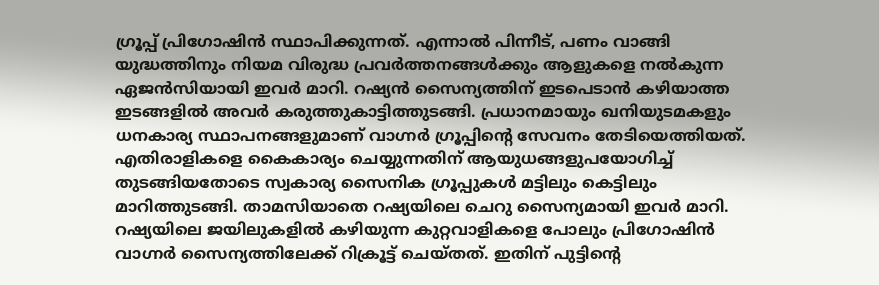ഗ്രൂപ്പ് പ്രിഗോഷിൻ സ്ഥാപിക്കുന്നത്. എന്നാൽ പിന്നീട്, പണം വാങ്ങി യുദ്ധത്തിനും നിയമ വിരുദ്ധ പ്രവർത്തനങ്ങൾക്കും ആളുകളെ നൽകുന്ന ഏജൻസിയായി ഇവർ മാറി. റഷ്യൻ സൈന്യത്തിന് ഇടപെടാൻ കഴിയാത്ത ഇടങ്ങളിൽ അവർ കരുത്തുകാട്ടിത്തുടങ്ങി. പ്രധാനമായും ഖനിയുടമകളും‌ ധനകാര്യ സ്ഥാപനങ്ങളുമാണ് വാഗ്നർ ഗ്രൂപ്പിന്റെ സേവനം തേടിയെത്തിയത്. എതിരാളികളെ കൈകാര്യം ചെയ്യുന്നതിന് ആയുധങ്ങളുപയോഗിച്ച് തുടങ്ങിയതോടെ സ്വകാര്യ സൈനിക ഗ്രൂപ്പുകൾ മട്ടിലും കെട്ടിലും മാറിത്തുടങ്ങി. താമസിയാതെ റഷ്യയിലെ ചെറു സൈന്യമായി ഇവർ മാറി. റഷ്യയിലെ ജയിലുകളിൽ കഴിയുന്ന കുറ്റവാളികളെ പോലും പ്രിഗോഷിൻ വാഗ്നർ സൈന്യത്തിലേക്ക് റിക്രൂട്ട് ചെയ്തത്. ഇതിന് പുട്ടിന്റെ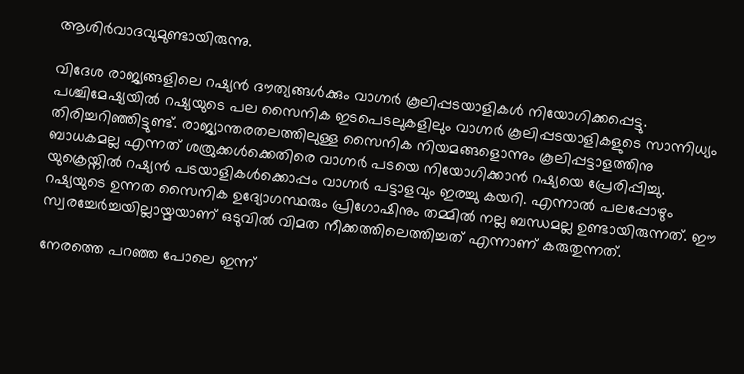ആശിർവാദവുമുണ്ടായിരുന്നു.

വിദേശ രാജ്യങ്ങളിലെ റഷ്യൻ ദൗത്യങ്ങൾക്കും വാഗ്നർ കൂലിപ്പടയാളികൾ നിയോഗിക്കപ്പെട്ടു. പശ്ചിമേഷ്യയിൽ റഷ്യയുടെ പല സൈനിക ഇടപെടലുകളിലും വാഗ്നർ കൂലിപ്പടയാളികളുടെ സാന്നിധ്യം തിരിച്ചറിഞ്ഞിട്ടുണ്ട്. രാജ്യാന്തരതലത്തിലുള്ള സൈനിക നിയമങ്ങളൊന്നും കൂലിപ്പട്ടാളത്തിനു ബാധകമല്ല എന്നത് ശത്രുക്കൾക്കെതിരെ വാഗ്നർ പടയെ നിയോഗിക്കാൻ റഷ്യയെ പ്രേരിപ്പിച്ചു. യുക്രെയ്നിൽ റഷ്യൻ പടയാളികൾക്കൊപ്പം വാഗ്നർ പട്ടാളവും ഇരച്ചു കയറി. എന്നാൽ പലപ്പോഴും റഷ്യയുടെ ഉന്നത സൈനിക ഉദ്യോഗസ്ഥരും പ്രിഗോഷിനും തമ്മിൽ നല്ല ബന്ധമല്ല ഉണ്ടായിരുന്നത്. ഈ സ്വരച്ചേർച്ചയില്ലായ്മയാണ് ഒടുവിൽ വിമത നീക്കത്തിലെത്തിച്ചത് എന്നാണ് കരുതുന്നത്.

നേരത്തെ പറഞ്ഞ പോലെ ഇന്ന്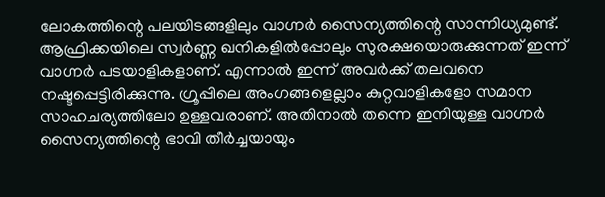ലോകത്തിന്റെ പലയിടങ്ങളിലും വാഗ്നർ സൈന്യത്തിന്റെ സാന്നിധ്യമുണ്ട്. ആഫ്രിക്കയിലെ സ്വർണ്ണ ഖനികളിൽപ്പോലും സുരക്ഷയൊരുക്കുന്നത് ഇന്ന് വാഗ്നർ പടയാളികളാണ്. എന്നാൽ ഇന്ന് അവർക്ക് തലവനെ നഷ്ടപ്പെട്ടിരിക്കുന്നു. ഗ്രൂപ്പിലെ അംഗങ്ങളെല്ലാം കുറ്റവാളികളോ സമാന സാഹചര്യത്തിലോ ഉള്ളവരാണ്. അതിനാൽ തന്നെ ഇനിയുള്ള വാഗ്നർ സൈന്യത്തിന്റെ ഭാവി തീർച്ചയായും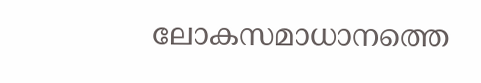ലോകസമാധാനത്തെ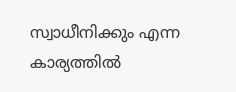സ്വാധീനിക്കും എന്ന കാര്യത്തിൽ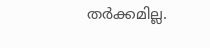തർക്കമില്ല.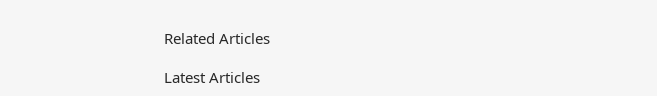Related Articles

Latest Articles